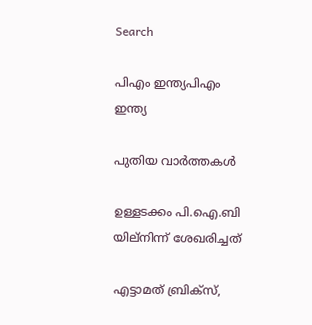Search

പിഎം ഇന്ത്യപിഎം ഇന്ത്യ

പുതിയ വാർത്തകൾ

ഉള്ളടക്കം പി.ഐ.ബി യില്നിന്ന് ശേഖരിച്ചത്

എട്ടാമത് ബ്രിക്‌സ്,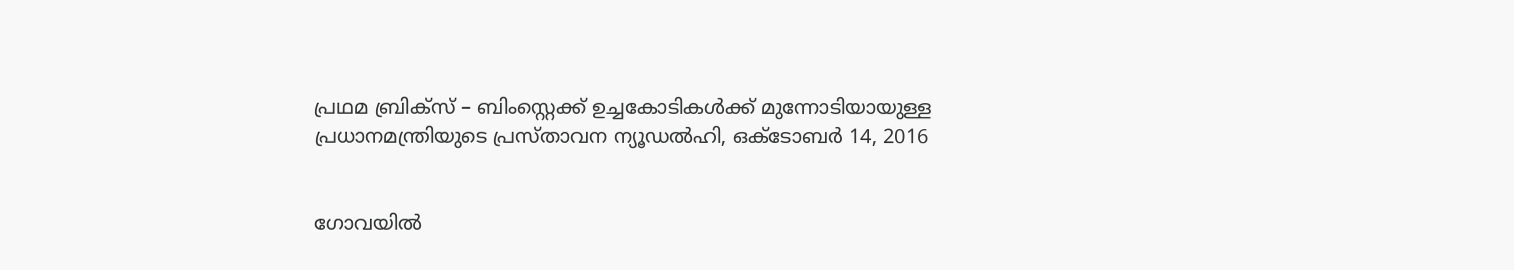പ്രഥമ ബ്രിക്‌സ് – ബിംസ്റ്റെക്ക് ഉച്ചകോടികള്‍ക്ക് മുന്നോടിയായുള്ള പ്രധാനമന്ത്രിയുടെ പ്രസ്താവന ന്യൂഡല്‍ഹി, ഒക്‌ടോബര്‍ 14, 2016


ഗോവയില്‍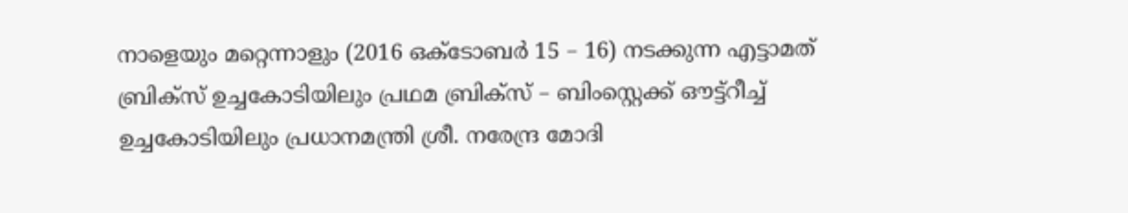നാളെയും മറ്റെന്നാളും (2016 ഒക്‌ടോബര്‍ 15 – 16) നടക്കുന്ന എട്ടാമത് ബ്രിക്‌സ് ഉച്ചകോടിയിലും പ്രഥമ ബ്രിക്‌സ് – ബിംസ്റ്റെക്ക് ഔട്ട്‌റീച്ച് ഉച്ചകോടിയിലും പ്രധാനമന്ത്രി ശ്രീ. നരേന്ദ്ര മോദി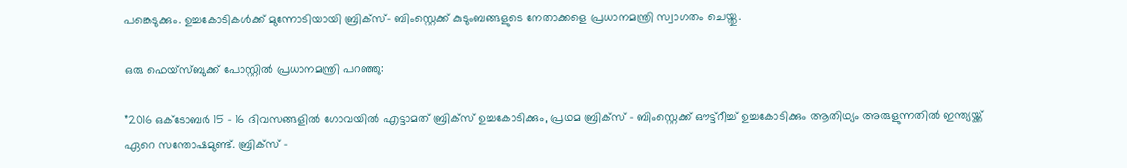പങ്കെടുക്കും. ഉച്ചകോടികള്‍ക്ക് മുന്നോടിയായി ബ്രിക്‌സ്- ബിംസ്റ്റെക്ക് കുടുംബങ്ങളുടെ നേതാക്കളെ പ്രധാനമന്ത്രി സ്വാഗതം ചെയ്തു.

ഒരു ഫെയ്‌സ്ബുക്ക് പോസ്റ്റില്‍ പ്രധാനമന്ത്രി പറഞ്ഞു:

”2016 ഒക്‌ടോബര്‍ 15 – 16 ദിവസങ്ങളില്‍ ഗോവയില്‍ എട്ടാമത് ബ്രിക്‌സ് ഉച്ചകോടിക്കും, പ്രഥമ ബ്രിക്‌സ് – ബിംസ്റ്റെക്ക് ഔട്ട്‌റീച്ച് ഉച്ചകോടിക്കും ആതിഥ്യം അരുളുന്നതില്‍ ഇന്ത്യയ്ക്ക് ഏറെ സന്തോഷമുണ്ട്. ബ്രിക്‌സ് –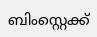ബിംസ്റ്റെക്ക്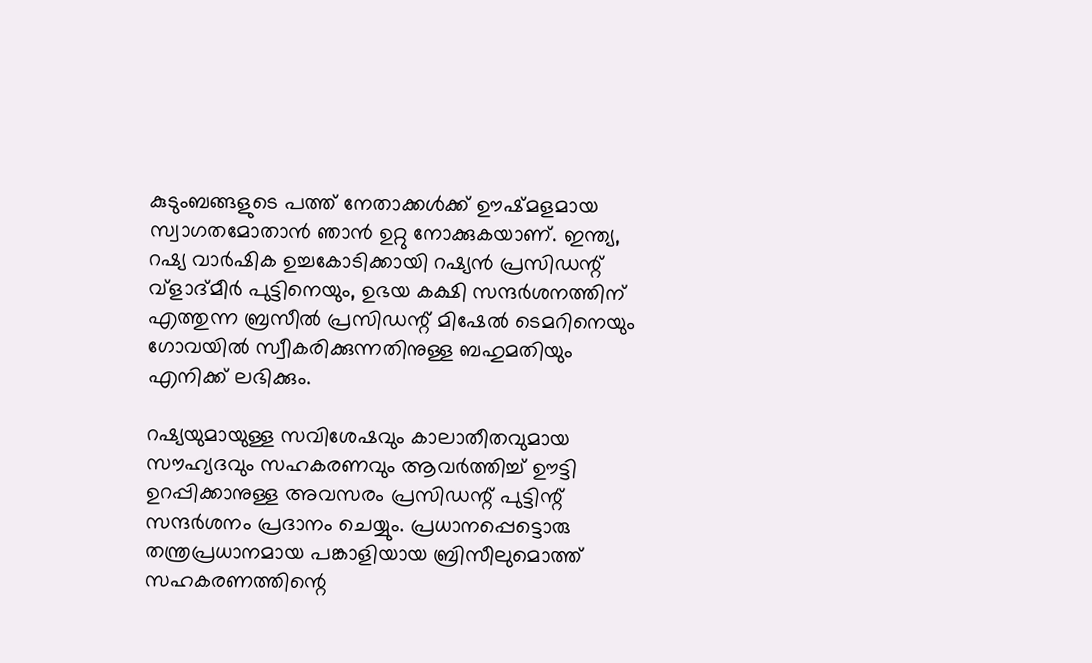കുടുംബങ്ങളുടെ പത്ത് നേതാക്കള്‍ക്ക് ഊഷ്മളമായ സ്വാഗതമോതാന്‍ ഞാന്‍ ഉറ്റു നോക്കുകയാണ്. ഇന്ത്യ, റഷ്യ വാര്‍ഷിക ഉച്ചകോടിക്കായി റഷ്യന്‍ പ്രസിഡന്റ് വ്‌ളാദ്മീര്‍ പുട്ടിനെയും, ഉഭയ കക്ഷി സന്ദര്‍ശനത്തിന് എത്തുന്ന ബ്രസീല്‍ പ്രസിഡന്റ് മിഷേല്‍ ടെമറിനെയും ഗോവയില്‍ സ്വീകരിക്കുന്നതിനുള്ള ബഹുമതിയും എനിക്ക് ലഭിക്കും.

റഷ്യയുമായുള്ള സവിശേഷവും കാലാതീതവുമായ സൗഹ്യദവും സഹകരണവും ആവര്‍ത്തിച്ച് ഊട്ടി ഉറപ്പിക്കാനുള്ള അവസരം പ്രസിഡന്റ് പുട്ടിന്റ് സന്ദര്‍ശനം പ്രദാനം ചെയ്യും. പ്രധാനപ്പെട്ടൊരു തന്ത്രപ്രധാനമായ പങ്കാളിയായ ബ്രിസീലുമൊത്ത് സഹകരണത്തിന്റെ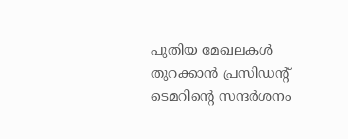പുതിയ മേഖലകള്‍ തുറക്കാന്‍ പ്രസിഡന്റ് ടെമറിന്റെ സന്ദര്‍ശനം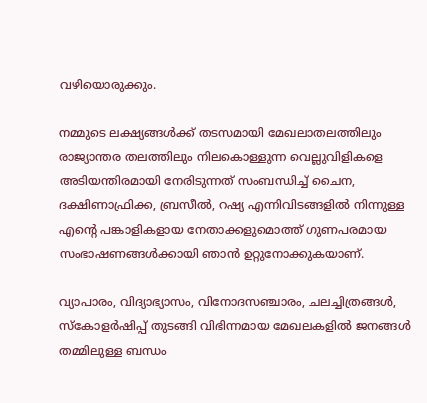വഴിയൊരുക്കും.

നമ്മുടെ ലക്ഷ്യങ്ങള്‍ക്ക് തടസമായി മേഖലാതലത്തിലും രാജ്യാന്തര തലത്തിലും നിലകൊള്ളുന്ന വെല്ലുവിളികളെ അടിയന്തിരമായി നേരിടുന്നത് സംബന്ധിച്ച് ചൈന, ദക്ഷിണാഫ്രിക്ക, ബ്രസീല്‍, റഷ്യ എന്നിവിടങ്ങളില്‍ നിന്നുള്ള എന്റെ പങ്കാളികളായ നേതാക്കളുമൊത്ത് ഗുണപരമായ സംഭാഷണങ്ങള്‍ക്കായി ഞാന്‍ ഉറ്റുനോക്കുകയാണ്.

വ്യാപാരം, വിദ്യാഭ്യാസം, വിനോദസഞ്ചാരം, ചലച്ചിത്രങ്ങള്‍, സ്‌കോളര്‍ഷിപ്പ് തുടങ്ങി വിഭിന്നമായ മേഖലകളില്‍ ജനങ്ങള്‍ തമ്മിലുള്ള ബന്ധം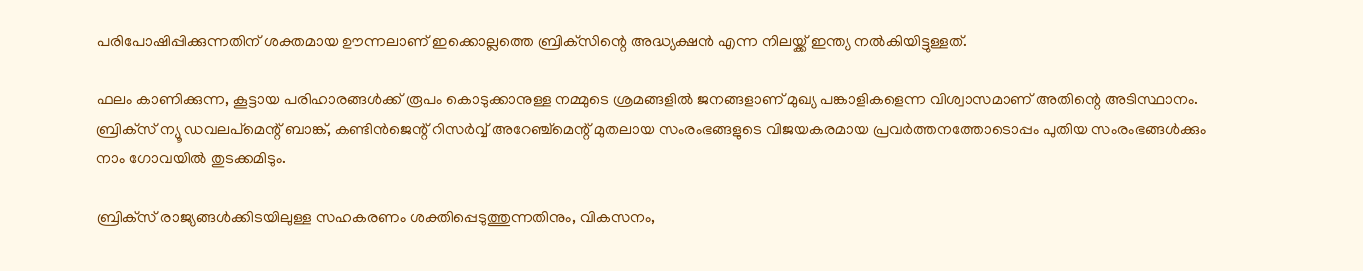പരിപോഷിപ്പിക്കുന്നതിന് ശക്തമായ ഊന്നലാണ് ഇക്കൊല്ലത്തെ ബ്രിക്‌സിന്റെ അദ്ധ്യക്ഷന്‍ എന്ന നിലയ്ക്ക് ഇന്ത്യ നല്‍കിയിട്ടുള്ളത്.

ഫലം കാണിക്കുന്ന, കൂട്ടായ പരിഹാരങ്ങള്‍ക്ക് രൂപം കൊടുക്കാനുള്ള നമ്മുടെ ശ്രമങ്ങളില്‍ ജനങ്ങളാണ് മുഖ്യ പങ്കാളികളെന്ന വിശ്വാസമാണ് അതിന്റെ അടിസ്ഥാനം. ബ്രിക്‌സ് ന്യൂ ഡവലപ്‌മെന്റ് ബാങ്ക്, കണ്ടിന്‍ജെന്റ് റിസര്‍വ്വ് അറേഞ്ച്‌മെന്റ് മുതലായ സംരംഭങ്ങളുടെ വിജയകരമായ പ്രവര്‍ത്തനത്തോടൊപ്പം പുതിയ സംരംഭങ്ങള്‍ക്കും നാം ഗോവയില്‍ തുടക്കമിടും.

ബ്രിക്‌സ് രാജ്യങ്ങള്‍ക്കിടയിലുള്ള സഹകരണം ശക്തിപ്പെടുത്തുന്നതിനും, വികസനം,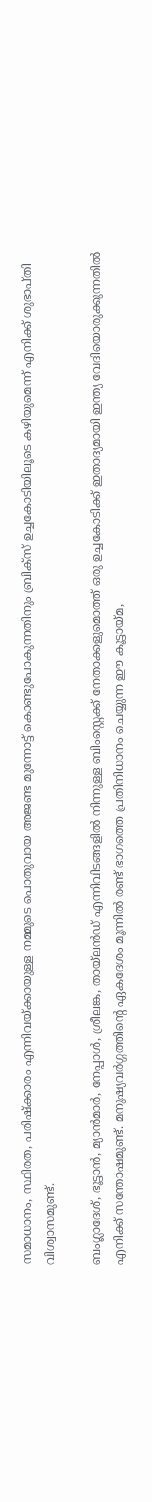സമാധാനം, സ്ഥിരത, പരിഷ്‌ക്കാരം എന്നിവയ്ക്കായുള്ള നമ്മുടെ പൊതുവായ അജണ്ട മുന്നോട്ട് കൊണ്ടുപോകുന്നതിനും ബ്രിക്‌സ് ഉച്ചകോടിയിലൂടെ കഴിയുമെന്ന് എനിക്ക് ശുഭാപ്തി വിശ്വാസമുണ്ട്.

ബംഗ്ലാദേശ്, ഭൂട്ടാന്‍, മ്യാന്‍മാര്‍, നേപ്പാള്‍, ശ്രീലങ്ക, തായ്‌ലന്‍ഡ് എന്നിവിടങ്ങളില്‍ നിന്നുള്ള ബിംസ്റ്റെക്ക് നേതാക്കളുമൊത്ത് ഒരു ഉച്ചകോടിക്ക് ഇതാദ്യമായി ഇന്ത്യ വേദിയൊരുക്കുന്നതില്‍ എനിക്ക് സന്തോഷമുണ്ട്. മനുഷ്യവര്‍ഗ്ഗത്തിന്റെ ഏകദേശം മൂന്നില്‍ രണ്ട് ഭാഗത്തെ പ്രതിനിധാനം ചെയ്യുന്ന ഈ കൂട്ടായ്മ,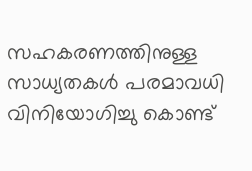സഹകരണത്തിനുള്ള സാധ്യതകള്‍ പരമാവധി വിനിയോഗിച്ചു കൊണ്ട്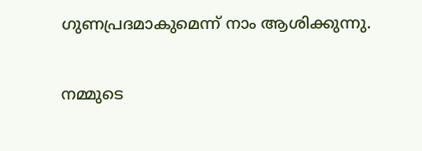ഗുണപ്രദമാകുമെന്ന് നാം ആശിക്കുന്നു.

നമ്മുടെ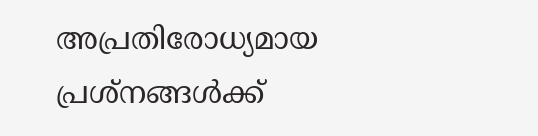അപ്രതിരോധ്യമായ പ്രശ്‌നങ്ങള്‍ക്ക്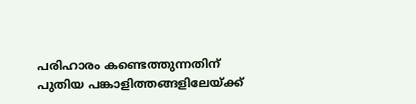പരിഹാരം കണ്ടെത്തുന്നതിന് പുതിയ പങ്കാളിത്തങ്ങളിലേയ്ക്ക്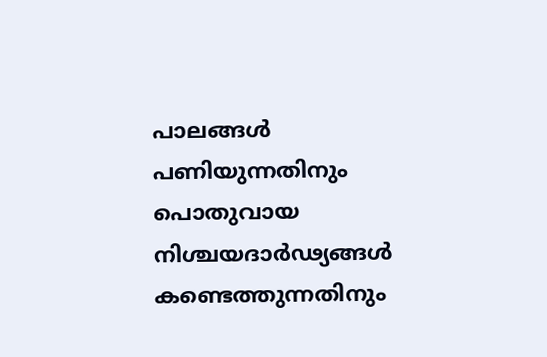പാലങ്ങള്‍ പണിയുന്നതിനും പൊതുവായ നിശ്ചയദാര്‍ഢ്യങ്ങള്‍ കണ്ടെത്തുന്നതിനും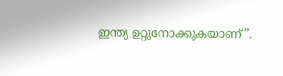ഇന്ത്യ ഉറ്റുനോക്കുകയാണ്”.